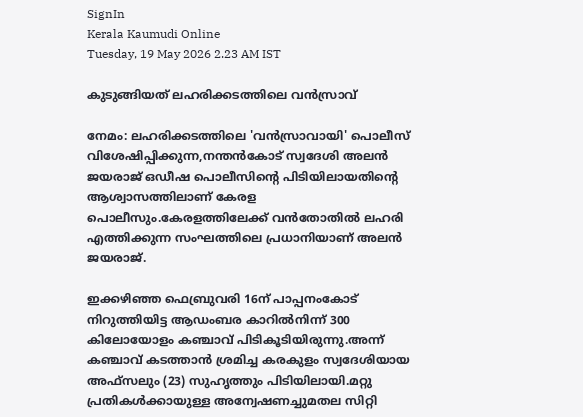SignIn
Kerala Kaumudi Online
Tuesday, 19 May 2026 2.23 AM IST

കുടുങ്ങിയത് ലഹരിക്കടത്തിലെ വൻസ്രാവ്

നേമം: ലഹരിക്കടത്തിലെ 'വൻസ്രാവായി' പൊലീസ് വിശേഷിപ്പിക്കുന്ന,നന്തൻകോട് സ്വദേശി അലൻ ജയരാജ് ഒഡീഷ പൊലീസിന്റെ പിടിയിലായതിന്റെ ആശ്വാസത്തിലാണ് കേരള പൊലീസും.കേരളത്തിലേക്ക് വൻതോതിൽ ലഹരി എത്തിക്കുന്ന സംഘത്തിലെ പ്രധാനിയാണ് അലൻ ജയരാജ്.

ഇക്കഴിഞ്ഞ ഫെബ്രുവരി 16ന് പാപ്പനംകോട് നിറുത്തിയിട്ട ആഡംബര കാറിൽനിന്ന് 300 കിലോയോളം കഞ്ചാവ് പിടികൂടിയിരുന്നു.അന്ന് കഞ്ചാവ് കടത്താൻ ശ്രമിച്ച കരകുളം സ്വദേശിയായ അഫ്‌സലും (23) സുഹൃത്തും പിടിയിലായി.മറ്റു പ്രതികൾക്കായുള്ള അന്വേഷണച്ചുമതല സിറ്റി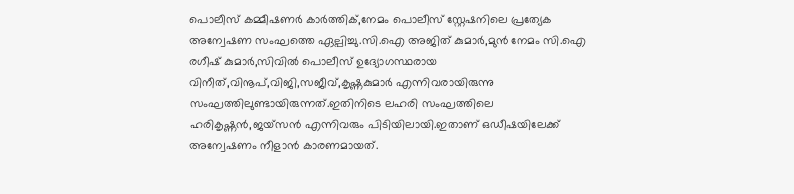പൊലീസ് കമ്മീഷണർ കാർത്തിക്,നേമം പൊലീസ് സ്റ്റേഷനിലെ പ്രത്യേക അന്വേഷണ സംഘത്തെ ഏല്പിച്ചു.സി.ഐ അജിത് കുമാർ,മുൻ നേമം സി.ഐ രഗീഷ് കുമാർ,സിവിൽ പൊലീസ് ഉദ്യോഗസ്ഥരായ വിനീത്,വിനൂപ്,വിജി,സജീവ്,കൃഷ്ണകുമാർ എന്നിവരായിരുന്നു സംഘത്തിലുണ്ടായിരുന്നത്.ഇതിനിടെ ലഹരി സംഘത്തിലെ ഹരികൃഷ്ണൻ,ജയ്സൻ എന്നിവരും പിടിയിലായി.ഇതാണ് ഒഡീഷയിലേക്ക് അന്വേഷണം നീളാൻ കാരണമായത്.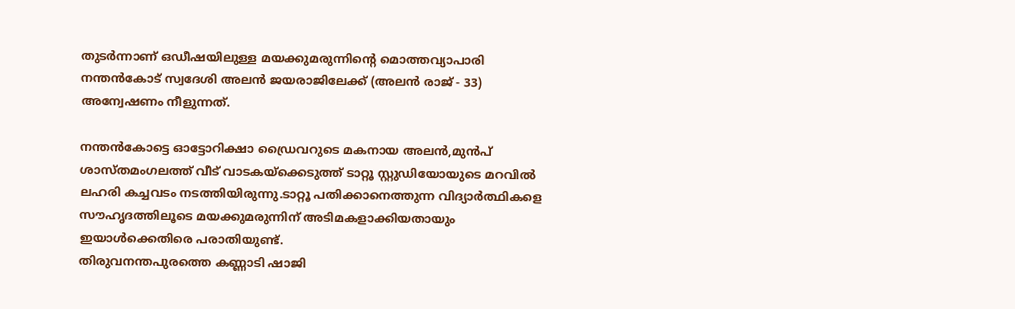തുടർന്നാണ് ഒഡീഷയിലുള്ള മയക്കുമരുന്നിന്റെ മൊത്തവ്യാപാരി നന്തൻകോട് സ്വദേശി അലൻ ജയരാജിലേക്ക് (അലൻ രാജ് - 33) അന്വേഷണം നീളുന്നത്.

നന്തൻകോട്ടെ ഓട്ടോറിക്ഷാ ഡ്രൈവറുടെ മകനായ അലൻ,മുൻപ് ശാസ്തമംഗലത്ത് വീട് വാടകയ്‌ക്കെടുത്ത് ടാറ്റൂ സ്റ്റുഡിയോയുടെ മറവിൽ ലഹരി കച്ചവടം നടത്തിയിരുന്നു.ടാറ്റൂ പതിക്കാനെത്തുന്ന വിദ്യാർത്ഥികളെ സൗഹൃദത്തിലൂടെ മയക്കുമരുന്നിന് അടിമകളാക്കിയതായും ഇയാൾക്കെതിരെ പരാതിയുണ്ട്.
തിരുവനന്തപുരത്തെ കണ്ണാടി ഷാജി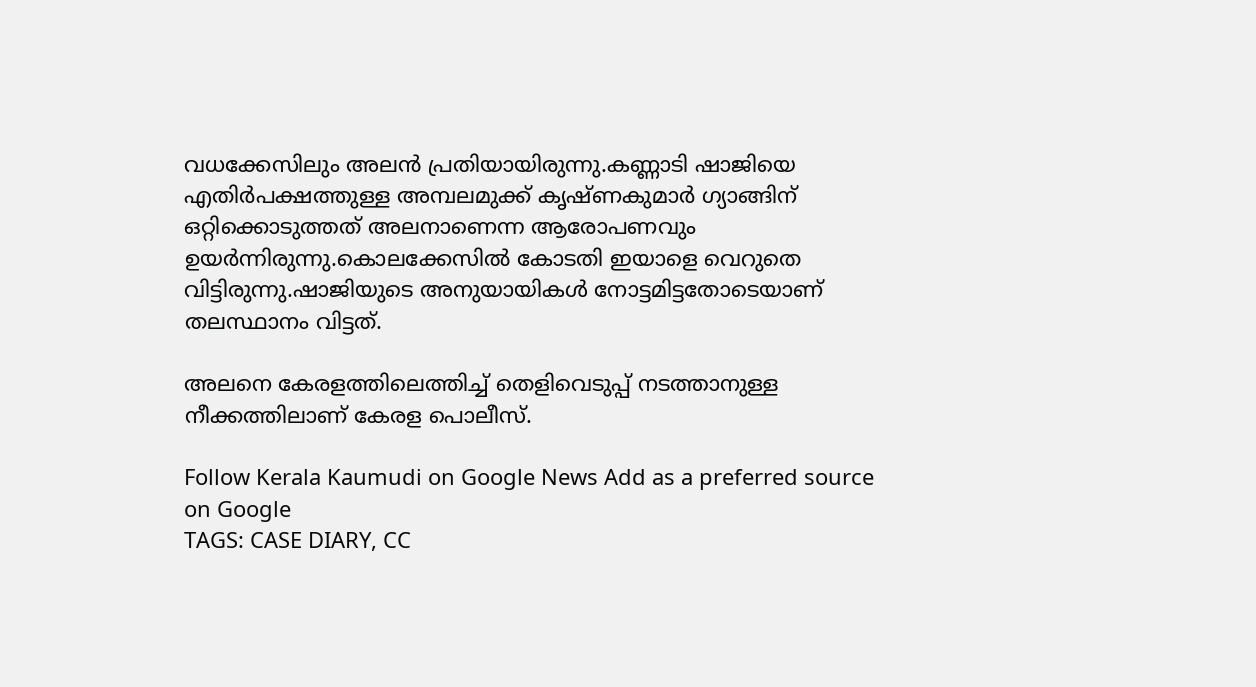വധക്കേസിലും അലൻ പ്രതിയായിരുന്നു.കണ്ണാടി ഷാജിയെ എതിർപക്ഷത്തുള്ള അമ്പലമുക്ക് കൃഷ്ണകുമാർ ഗ്യാങ്ങിന് ഒറ്റിക്കൊടുത്തത് അലനാണെന്ന ആരോപണവും ഉയർന്നിരുന്നു.കൊലക്കേസിൽ കോടതി ഇയാളെ വെറുതെ വിട്ടിരുന്നു.ഷാജിയുടെ അനുയായികൾ നോട്ടമിട്ടതോടെയാണ് തലസ്ഥാനം വിട്ടത്.

അലനെ കേരളത്തിലെത്തിച്ച് തെളിവെടുപ്പ് നടത്താനുള്ള നീക്കത്തിലാണ് കേരള പൊലീസ്.

Follow Kerala Kaumudi on Google News Add as a preferred source on Google
TAGS: CASE DIARY, CC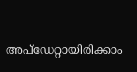അപ്ഡേറ്റായിരിക്കാം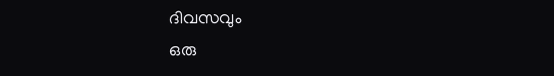ദിവസവും
ഒരു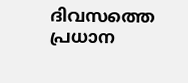ദിവസത്തെ പ്രധാന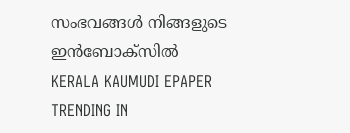സംഭവങ്ങൾ നിങ്ങളുടെ ഇൻബോക്സിൽ
KERALA KAUMUDI EPAPER
TRENDING IN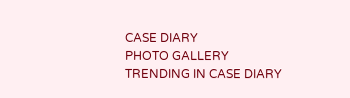CASE DIARY
PHOTO GALLERY
TRENDING IN CASE DIARY